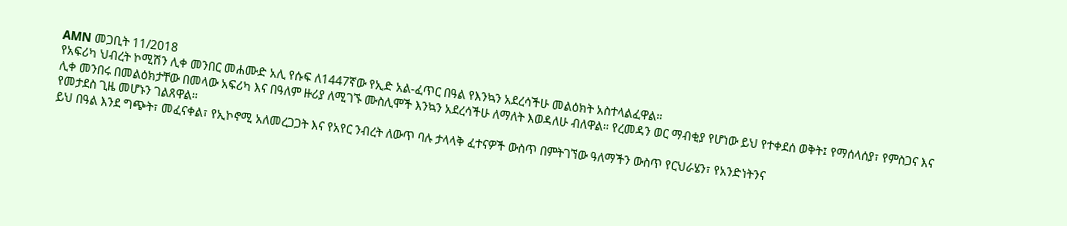AMN መጋቢት 11/2018
የአፍሪካ ህብረት ኮሚሽን ሊቀ መንበር መሐሙድ አሊ የሱፍ ለ1447ኛው የኢድ አል-ፈጥር በዓል የእንኳን አደረሳችሁ መልዕክት አስተላልፈዋል።
ሊቀ መንበሩ በመልዕክታቸው በመላው አፍሪካ እና በዓለም ዙሪያ ለሚገኙ ሙስሊሞች እንኳን አደረሳችሁ ለማለት እወዳለሁ ብለዋል። የረመዳን ወር ማብቂያ የሆነው ይህ የተቀደሰ ወቅት፤ የማሰላሰያ፣ የምስጋና እና የመታደስ ጊዜ መሆኑን ገልጸዋል።
ይህ በዓል እንደ ግጭት፣ መፈናቀል፣ የኢኮኖሚ አለመረጋጋት እና የአየር ንብረት ለውጥ ባሉ ታላላቅ ፈተናዎች ውስጥ በምትገኘው ዓለማችን ውስጥ የርህራሄን፣ የአንድነትንና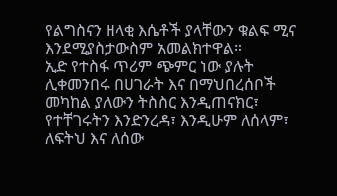የልግስናን ዘላቂ እሴቶች ያላቸውን ቁልፍ ሚና እንደሚያስታውስም አመልክተዋል።
ኢድ የተስፋ ጥሪም ጭምር ነው ያሉት ሊቀመንበሩ በሀገራት እና በማህበረሰቦች መካከል ያለውን ትስስር እንዲጠናክር፣ የተቸገሩትን እንድንረዳ፣ እንዲሁም ለሰላም፣ ለፍትህ እና ለሰው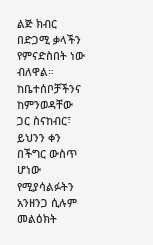ልጅ ክብር በድጋሚ ቃላችን የምናድስበት ነው ብለዋል።
ከቤተሰቦቻችንና ከምንወዳቸው ጋር ስናከብር፣ ይህንን ቀን በችግር ውስጥ ሆነው የሚያሳልፉትን አንዘንጋ ሲሉም መልዕክት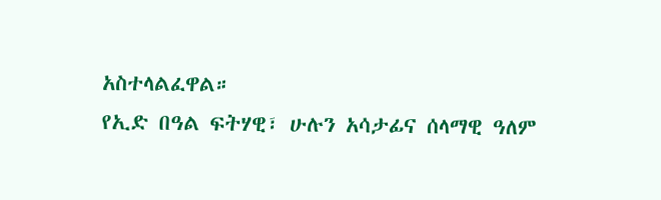አስተላልፈዋል።
የኢድ በዓል ፍትሃዊ፣ ሁሉን አሳታፊና ሰላማዊ ዓለም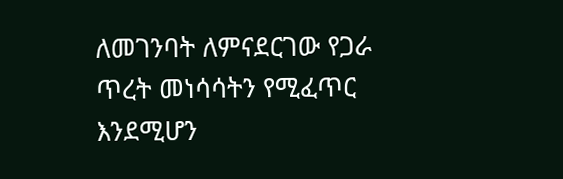ለመገንባት ለምናደርገው የጋራ ጥረት መነሳሳትን የሚፈጥር እንደሚሆን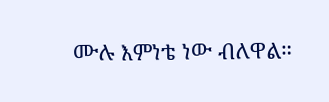ሙሉ እምነቴ ነው ብለዋል።